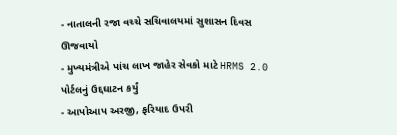- નાતાલની રજા વચ્ચે સચિવાલયમાં સુશાસન દિવસ ઊજવાયો
- મુખ્યમંત્રીએ પાંચ લાખ જાહેર સેવકો માટે HRMS 2.0 પોર્ટલનું ઉદ્દઘાટન કર્યું
- આપોઆપ અરજી, ફરિયાદ ઉપરી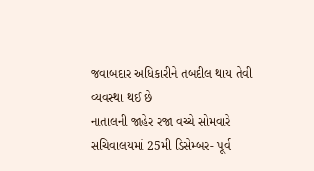જવાબદાર અધિકારીને તબદીલ થાય તેવી વ્યવસ્થા થઈ છે
નાતાલની જાહેર રજા વચ્ચે સોમવારે સચિવાલયમાં 25મી ડિસેમ્બર- પૂર્વ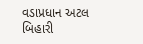વડાપ્રધાન અટલ બિહારી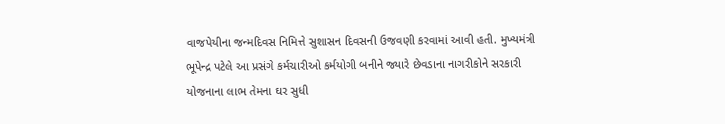વાજપેયીના જન્મદિવસ નિમિત્તે સુશાસન દિવસની ઉજવણી કરવામાં આવી હતી. મુખ્યમંત્રી ભૂપેન્દ્ર પટેલે આ પ્રસંગે કર્મચારીઓ કર્મયોગી બનીને જ્યારે છેવડાના નાગરીકોને સરકારી યોજનાના લાભ તેમના ઘર સુધી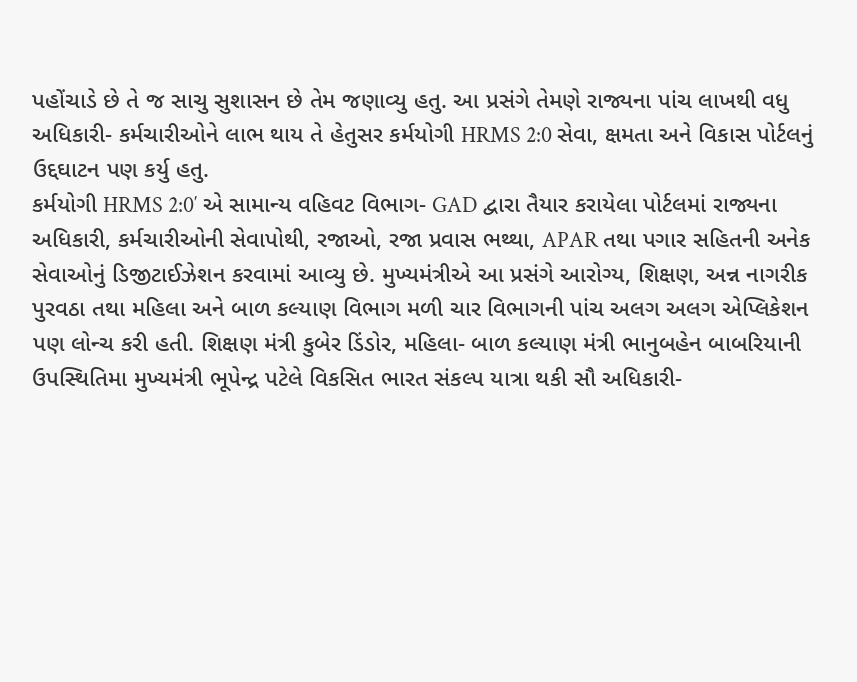પહોંચાડે છે તે જ સાચુ સુશાસન છે તેમ જણાવ્યુ હતુ. આ પ્રસંગે તેમણે રાજ્યના પાંચ લાખથી વધુ અધિકારી- કર્મચારીઓને લાભ થાય તે હેતુસર કર્મયોગી HRMS 2:0 સેવા, ક્ષમતા અને વિકાસ પોર્ટલનું ઉદ્દઘાટન પણ કર્યુ હતુ.
કર્મયોગી HRMS 2:0′ એ સામાન્ય વહિવટ વિભાગ- GAD દ્વારા તૈયાર કરાયેલા પોર્ટલમાં રાજ્યના અધિકારી, કર્મચારીઓની સેવાપોથી, રજાઓ, રજા પ્રવાસ ભથ્થા, APAR તથા પગાર સહિતની અનેક સેવાઓનું ડિજીટાઈઝેશન કરવામાં આવ્યુ છે. મુખ્યમંત્રીએ આ પ્રસંગે આરોગ્ય, શિક્ષણ, અન્ન નાગરીક પુરવઠા તથા મહિલા અને બાળ કલ્યાણ વિભાગ મળી ચાર વિભાગની પાંચ અલગ અલગ એપ્લિકેશન પણ લોન્ચ કરી હતી. શિક્ષણ મંત્રી કુબેર ડિંડોર, મહિલા- બાળ કલ્યાણ મંત્રી ભાનુબહેન બાબરિયાની ઉપસ્થિતિમા મુખ્યમંત્રી ભૂપેન્દ્ર પટેલે વિકસિત ભારત સંકલ્પ યાત્રા થકી સૌ અધિકારી-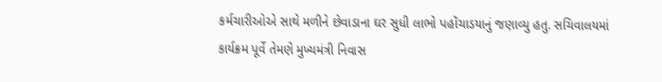કર્મચારીઓએ સાથે મળીને છેવાડાના ઘર સુધી લાભો પહોંચાડયાનું જણાવ્યુ હતુ. સચિવાલયમાં કાર્યક્રમ પૂર્વે તેમણે મુખ્યમંત્રી નિવાસ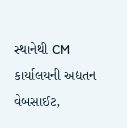સ્થાનેથી CM કાર્યાલયની અદ્યતન વેબસાઈટ,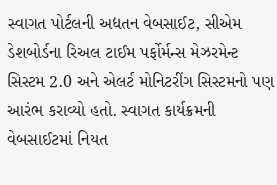સ્વાગત પોર્ટલની અદ્યતન વેબસાઈટ, સીએમ ડેશબોર્ડના રિઅલ ટાઈમ પર્ફોર્મન્સ મેઝરમેન્ટ સિસ્ટમ 2.0 અને એલર્ટ મોનિટરીંગ સિસ્ટમનો પણ આરંભ કરાવ્યો હતો. સ્વાગત કાર્યક્રમની વેબસાઈટમાં નિયત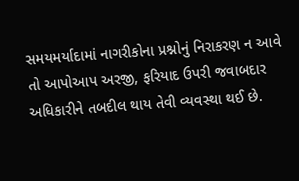સમયમર્યાદામાં નાગરીકોના પ્રશ્નોનું નિરાકરણ ન આવે તો આપોઆપ અરજી, ફરિયાદ ઉપરી જવાબદાર અધિકારીને તબદીલ થાય તેવી વ્યવસ્થા થઈ છે.